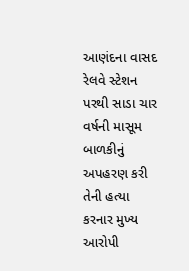આણંદના વાસદ રેલવે સ્ટેશન પરથી સાડા ચાર વર્ષની માસૂમ બાળકીનું અપહરણ કરી તેની હત્યા કરનાર મુખ્ય આરોપી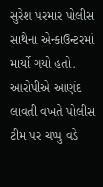સુરેશ પરમાર પોલીસ સાથેના એન્કાઉન્ટરમાં માર્યો ગયો હતો. આરોપીએ આણંદ લાવતી વખતે પોલીસ ટીમ પર ચપ્પુ વડે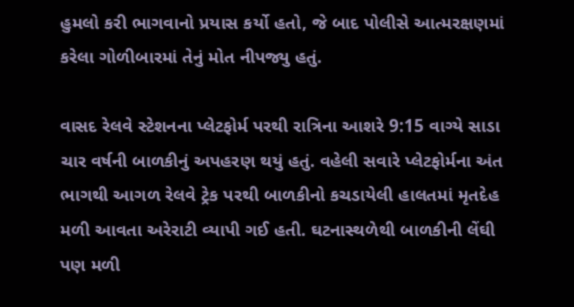હુમલો કરી ભાગવાનો પ્રયાસ કર્યો હતો, જે બાદ પોલીસે આત્મરક્ષણમાં કરેલા ગોળીબારમાં તેનું મોત નીપજ્યુ હતું.

વાસદ રેલવે સ્ટેશનના પ્લેટફોર્મ પરથી રાત્રિના આશરે 9:15 વાગ્યે સાડા ચાર વર્ષની બાળકીનું અપહરણ થયું હતું. વહેલી સવારે પ્લેટફોર્મના અંત ભાગથી આગળ રેલવે ટ્રેક પરથી બાળકીનો કચડાયેલી હાલતમાં મૃતદેહ મળી આવતા અરેરાટી વ્યાપી ગઈ હતી. ઘટનાસ્થળેથી બાળકીની લેંઘી પણ મળી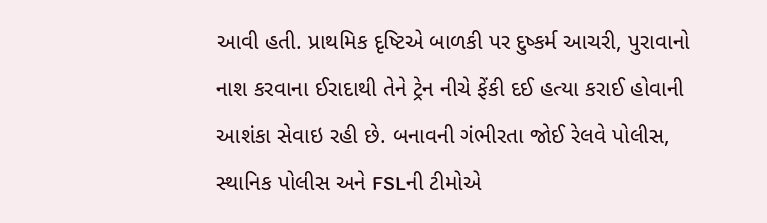આવી હતી. પ્રાથમિક દૃષ્ટિએ બાળકી પર દુષ્કર્મ આચરી, પુરાવાનો નાશ કરવાના ઈરાદાથી તેને ટ્રેન નીચે ફેંકી દઈ હત્યા કરાઈ હોવાની આશંકા સેવાઇ રહી છે. બનાવની ગંભીરતા જોઈ રેલવે પોલીસ, સ્થાનિક પોલીસ અને FSLની ટીમોએ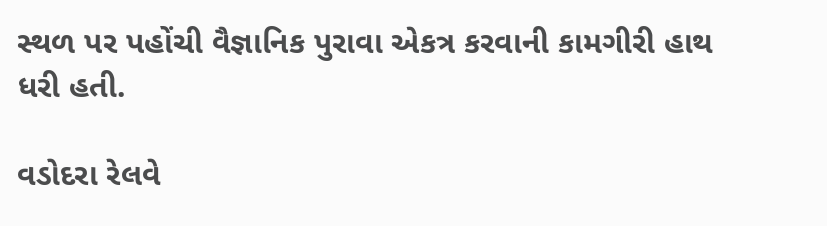સ્થળ પર પહોંચી વૈજ્ઞાનિક પુરાવા એકત્ર કરવાની કામગીરી હાથ ધરી હતી.

વડોદરા રેલવે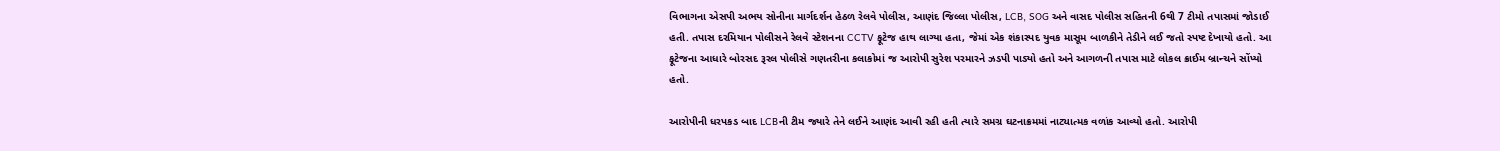વિભાગના એસપી અભય સોનીના માર્ગદર્શન હેઠળ રેલવે પોલીસ, આણંદ જિલ્લા પોલીસ, LCB, SOG અને વાસદ પોલીસ સહિતની 6થી 7 ટીમો તપાસમાં જોડાઈ હતી. તપાસ દરમિયાન પોલીસને રેલવે સ્ટેશનના CCTV ફૂટેજ હાથ લાગ્યા હતા, જેમાં એક શંકાસ્પદ યુવક માસૂમ બાળકીને તેડીને લઈ જતો સ્પષ્ટ દેખાયો હતો. આ ફૂટેજના આધારે બોરસદ રૂરલ પોલીસે ગણતરીના કલાકોમાં જ આરોપી સુરેશ પરમારને ઝડપી પાડ્યો હતો અને આગળની તપાસ માટે લોકલ ક્રાઈમ બ્રાન્ચને સોંપ્યો હતો.

આરોપીની ધરપકડ બાદ LCBની ટીમ જ્યારે તેને લઈને આણંદ આવી રહી હતી ત્યારે સમગ્ર ઘટનાક્રમમાં નાટ્યાત્મક વળાંક આવ્યો હતો. આરોપી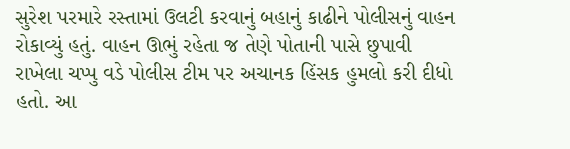સુરેશ પરમારે રસ્તામાં ઉલટી કરવાનું બહાનું કાઢીને પોલીસનું વાહન રોકાવ્યું હતું. વાહન ઊભું રહેતા જ તેણે પોતાની પાસે છુપાવી રાખેલા ચપ્પુ વડે પોલીસ ટીમ પર અચાનક હિંસક હુમલો કરી દીધો હતો. આ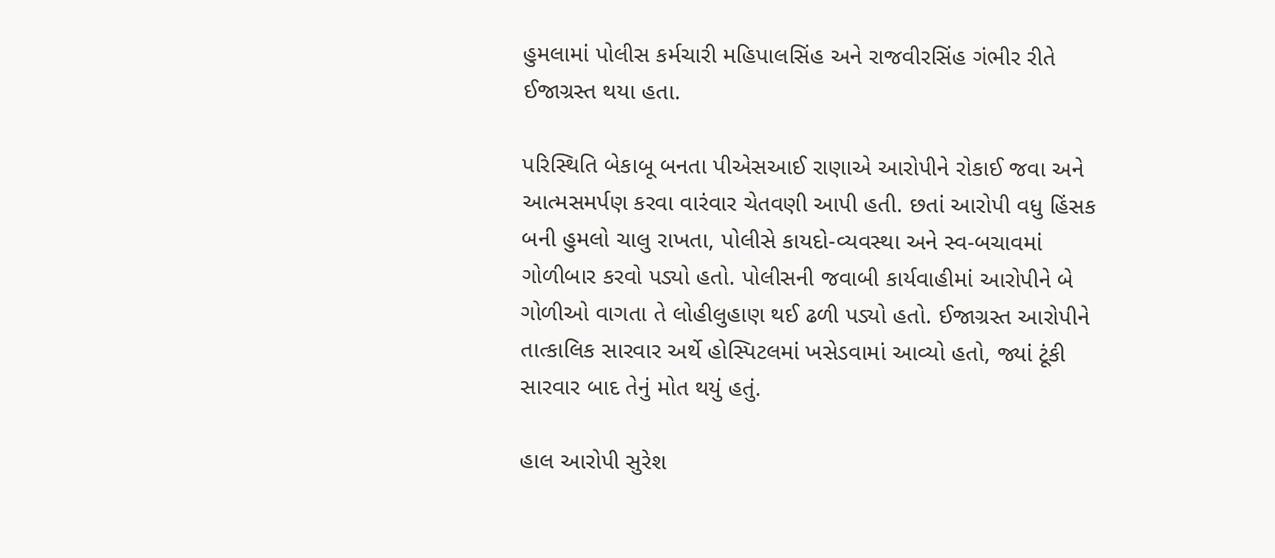હુમલામાં પોલીસ કર્મચારી મહિપાલસિંહ અને રાજવીરસિંહ ગંભીર રીતે ઈજાગ્રસ્ત થયા હતા.

પરિસ્થિતિ બેકાબૂ બનતા પીએસઆઈ રાણાએ આરોપીને રોકાઈ જવા અને આત્મસમર્પણ કરવા વારંવાર ચેતવણી આપી હતી. છતાં આરોપી વધુ હિંસક બની હુમલો ચાલુ રાખતા, પોલીસે કાયદો-વ્યવસ્થા અને સ્વ-બચાવમાં ગોળીબાર કરવો પડ્યો હતો. પોલીસની જવાબી કાર્યવાહીમાં આરોપીને બે ગોળીઓ વાગતા તે લોહીલુહાણ થઈ ઢળી પડ્યો હતો. ઈજાગ્રસ્ત આરોપીને તાત્કાલિક સારવાર અર્થે હોસ્પિટલમાં ખસેડવામાં આવ્યો હતો, જ્યાં ટૂંકી સારવાર બાદ તેનું મોત થયું હતું.

હાલ આરોપી સુરેશ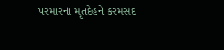પરમારના મૃતદેહને કરમસદ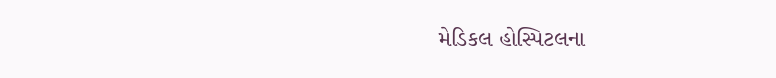મેડિકલ હોસ્પિટલના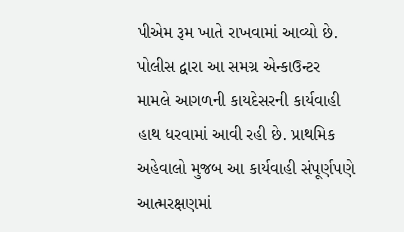પીએમ રૂમ ખાતે રાખવામાં આવ્યો છે. પોલીસ દ્વારા આ સમગ્ર એન્કાઉન્ટર મામલે આગળની કાયદેસરની કાર્યવાહી હાથ ધરવામાં આવી રહી છે. પ્રાથમિક અહેવાલો મુજબ આ કાર્યવાહી સંપૂર્ણપણે આત્મરક્ષણમાં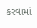કરવામાં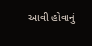આવી હોવાનું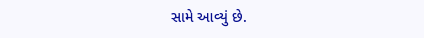સામે આવ્યું છે.